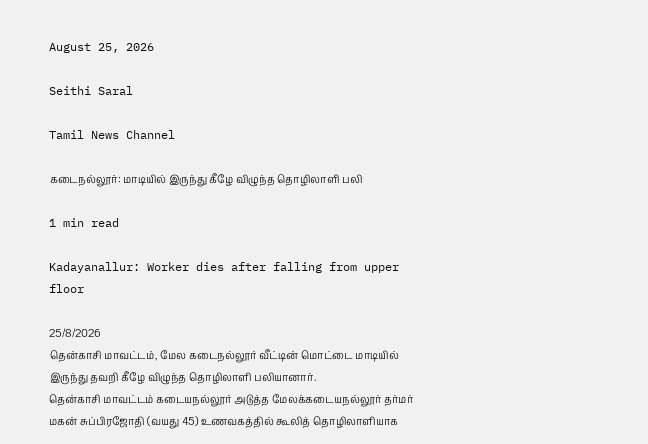August 25, 2026

Seithi Saral

Tamil News Channel

கடைநல்லூர்: மாடியில் இருந்து கீழே விழுந்த தொழிலாளி பலி

1 min read

Kadayanallur: Worker dies after falling from upper floor

25/8/2026
தென்காசி மாவட்டம், மேல கடைநல்லூர் வீட்டின் மொட்டை மாடியில் இருந்து தவறி கீழே விழுந்த தொழிலாளி பலியானார்.
தென்காசி மாவட்டம் கடையநல்லூர் அடுத்த மேலக்கடையநல்லூர் தர்மர் மகன் சுப்பிரஜோதி (வயது 45) உணவகத்தில் கூலித் தொழிலாளியாக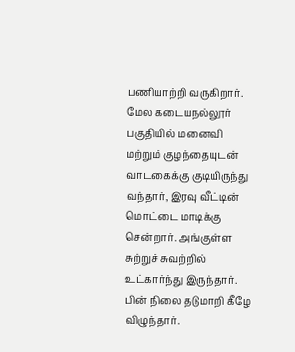பணியாற்றி வருகிறார்.
மேல கடையநல்லூர் பகுதியில் மனைவி மற்றும் குழந்தையுடன் வாடகைக்கு குடியிருந்து வந்தார், இரவு வீட்டின் மொட்டை மாடிக்கு சென்றார். அங்குள்ள சுற்றுச் சுவற்றில் உட்கார்ந்து இருந்தார். பின் நிலை தடுமாறி கீழே விழுந்தார்.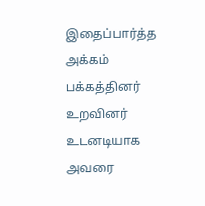இதைப்பார்த்த அக்கம் பக்கத்தினர் உறவினர் உடனடியாக அவரை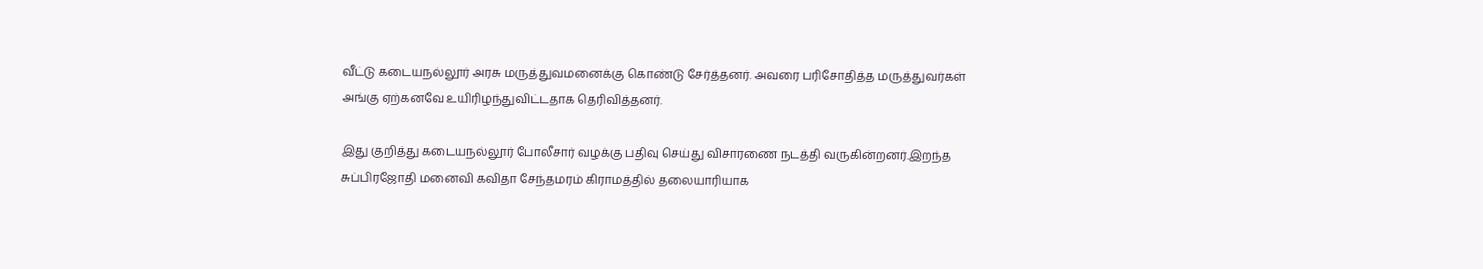வீட்டு கடையநல்லூர் அரசு மருத்துவமனைக்கு கொண்டு சேர்த்தனர். அவரை பரிசோதித்த மருத்துவர்கள் அங்கு ஏற்கனவே உயிரிழந்துவிட்டதாக தெரிவித்தனர்.

இது குறித்து கடையநல்லூர் போலீசார் வழக்கு பதிவு செய்து விசாரணை நடத்தி வருகின்றனர்.இறந்த சுப்பிரஜோதி மனைவி கவிதா சேந்தமரம் கிராமத்தில் தலையாரியாக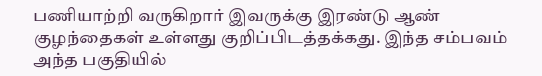பணியாற்றி வருகிறார் இவருக்கு இரண்டு ஆண் குழந்தைகள் உள்ளது குறிப்பிடத்தக்கது. இந்த சம்பவம் அந்த பகுதியில்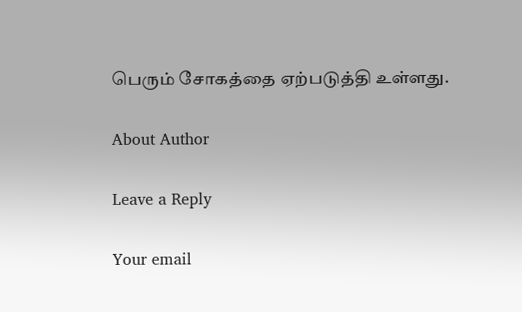பெரும் சோகத்தை ஏற்படுத்தி உள்ளது.

About Author

Leave a Reply

Your email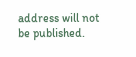address will not be published.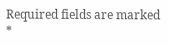Required fields are marked *